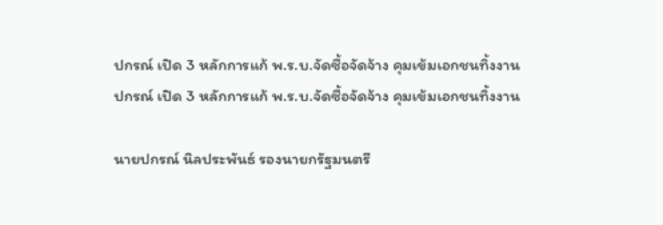ปกรณ์ เปิด 3 หลักการแก้ พ.ร.บ.จัดซื้อจัดจ้าง คุมเข้มเอกชนทิ้งงาน
ปกรณ์ เปิด 3 หลักการแก้ พ.ร.บ.จัดซื้อจัดจ้าง คุมเข้มเอกชนทิ้งงาน

นายปกรณ์ นิลประพันธ์ รองนายกรัฐมนตรี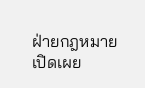ฝ่ายกฎหมาย เปิดเผย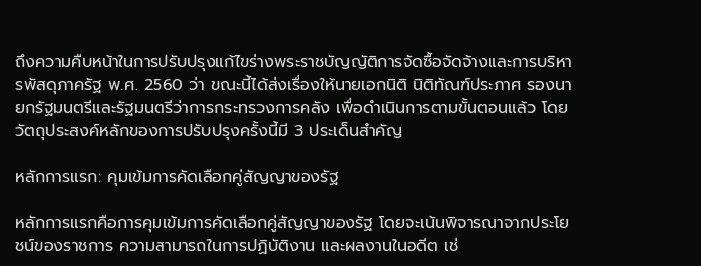ถึงความคืบหน้าในการปรับปรุงแก้ไขร่างพระราชบัญญัติการจัดซื้อจัดจ้างและการบริหารพัสดุภาครัฐ พ.ศ. 2560 ว่า ขณะนี้ได้ส่งเรื่องให้นายเอกนิติ นิติทัณฑ์ประภาศ รองนายกรัฐมนตรีและรัฐมนตรีว่าการกระทรวงการคลัง เพื่อดำเนินการตามขั้นตอนแล้ว โดยวัตถุประสงค์หลักของการปรับปรุงครั้งนี้มี 3 ประเด็นสำคัญ

หลักการแรก: คุมเข้มการคัดเลือกคู่สัญญาของรัฐ

หลักการแรกคือการคุมเข้มการคัดเลือกคู่สัญญาของรัฐ โดยจะเน้นพิจารณาจากประโยชน์ของราชการ ความสามารถในการปฏิบัติงาน และผลงานในอดีต เช่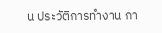น ประวัติการทำงาน กา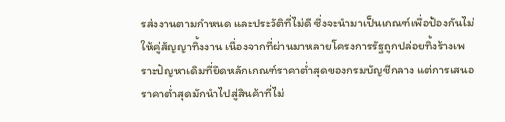รส่งงานตามกำหนด และประวัติที่ไม่ดี ซึ่งจะนำมาเป็นเกณฑ์เพื่อป้องกันไม่ให้คู่สัญญาทิ้งงาน เนื่องจากที่ผ่านมาหลายโครงการรัฐถูกปล่อยทิ้งร้างเพราะปัญหาเดิมที่ยึดหลักเกณฑ์ราคาต่ำสุดของกรมบัญชีกลาง แต่การเสนอราคาต่ำสุดมักนำไปสู่สินค้าที่ไม่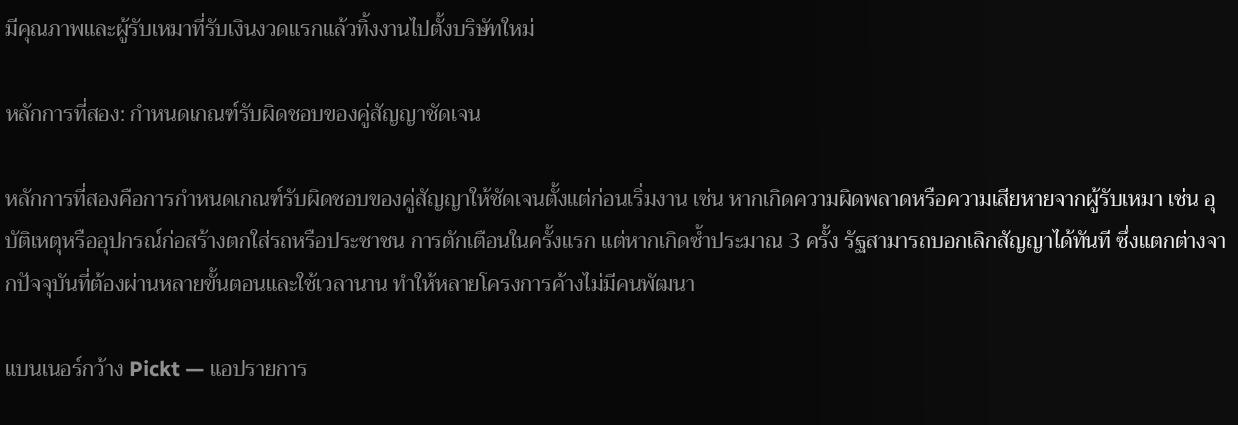มีคุณภาพและผู้รับเหมาที่รับเงินงวดแรกแล้วทิ้งงานไปตั้งบริษัทใหม่

หลักการที่สอง: กำหนดเกณฑ์รับผิดชอบของคู่สัญญาชัดเจน

หลักการที่สองคือการกำหนดเกณฑ์รับผิดชอบของคู่สัญญาให้ชัดเจนตั้งแต่ก่อนเริ่มงาน เช่น หากเกิดความผิดพลาดหรือความเสียหายจากผู้รับเหมา เช่น อุบัติเหตุหรืออุปกรณ์ก่อสร้างตกใส่รถหรือประชาชน การตักเตือนในครั้งแรก แต่หากเกิดซ้ำประมาณ 3 ครั้ง รัฐสามารถบอกเลิกสัญญาได้ทันที ซึ่งแตกต่างจากปัจจุบันที่ต้องผ่านหลายขั้นตอนและใช้เวลานาน ทำให้หลายโครงการค้างไม่มีคนพัฒนา

แบนเนอร์กว้าง Pickt — แอปรายการ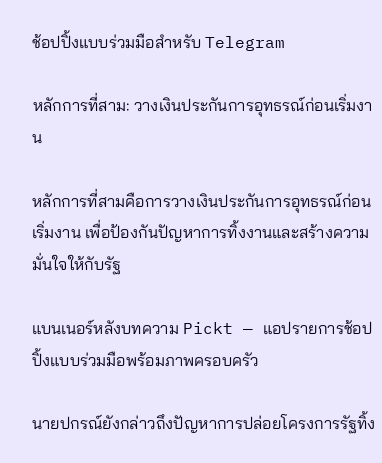ช้อปปิ้งแบบร่วมมือสำหรับ Telegram

หลักการที่สาม: วางเงินประกันการอุทธรณ์ก่อนเริ่มงาน

หลักการที่สามคือการวางเงินประกันการอุทธรณ์ก่อนเริ่มงาน เพื่อป้องกันปัญหาการทิ้งงานและสร้างความมั่นใจให้กับรัฐ

แบนเนอร์หลังบทความ Pickt — แอปรายการช้อปปิ้งแบบร่วมมือพร้อมภาพครอบครัว

นายปกรณ์ยังกล่าวถึงปัญหาการปล่อยโครงการรัฐทิ้ง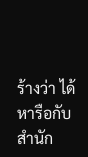ร้างว่า ได้หารือกับสำนัก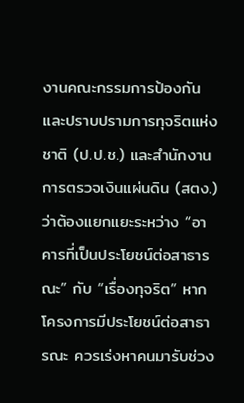งานคณะกรรมการป้องกันและปราบปรามการทุจริตแห่งชาติ (ป.ป.ช.) และสำนักงานการตรวจเงินแผ่นดิน (สตง.) ว่าต้องแยกแยะระหว่าง “อาคารที่เป็นประโยชน์ต่อสาธารณะ” กับ “เรื่องทุจริต” หากโครงการมีประโยชน์ต่อสาธารณะ ควรเร่งหาคนมารับช่วง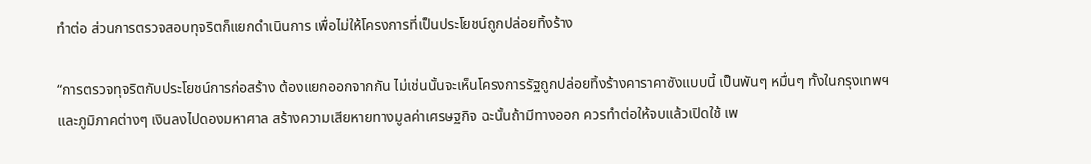ทำต่อ ส่วนการตรวจสอบทุจริตก็แยกดำเนินการ เพื่อไม่ให้โครงการที่เป็นประโยชน์ถูกปล่อยทิ้งร้าง

“การตรวจทุจริตกับประโยชน์การก่อสร้าง ต้องแยกออกจากกัน ไม่เช่นนั้นจะเห็นโครงการรัฐถูกปล่อยทิ้งร้างคาราคาซังแบบนี้ เป็นพันๆ หมื่นๆ ทั้งในกรุงเทพฯ และภูมิภาคต่างๆ เงินลงไปดองมหาศาล สร้างความเสียหายทางมูลค่าเศรษฐกิจ ฉะนั้นถ้ามีทางออก ควรทำต่อให้จบแล้วเปิดใช้ เพ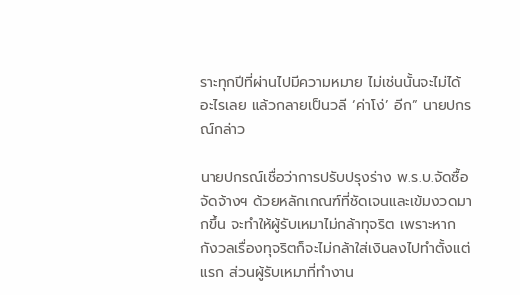ราะทุกปีที่ผ่านไปมีความหมาย ไม่เช่นนั้นจะไม่ได้อะไรเลย แล้วกลายเป็นวลี ‘ค่าโง่’ อีก” นายปกรณ์กล่าว

นายปกรณ์เชื่อว่าการปรับปรุงร่าง พ.ร.บ.จัดซื้อจัดจ้างฯ ด้วยหลักเกณฑ์ที่ชัดเจนและเข้มงวดมากขึ้น จะทำให้ผู้รับเหมาไม่กล้าทุจริต เพราะหากกังวลเรื่องทุจริตก็จะไม่กล้าใส่เงินลงไปทำตั้งแต่แรก ส่วนผู้รับเหมาที่ทำงาน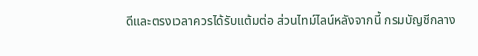ดีและตรงเวลาควรได้รับแต้มต่อ ส่วนไทม์ไลน์หลังจากนี้ กรมบัญชีกลาง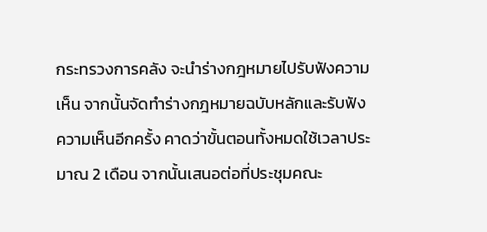กระทรวงการคลัง จะนำร่างกฎหมายไปรับฟังความเห็น จากนั้นจัดทำร่างกฎหมายฉบับหลักและรับฟังความเห็นอีกครั้ง คาดว่าขั้นตอนทั้งหมดใช้เวลาประมาณ 2 เดือน จากนั้นเสนอต่อที่ประชุมคณะ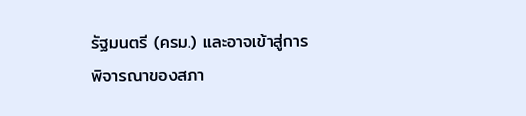รัฐมนตรี (ครม.) และอาจเข้าสู่การพิจารณาของสภา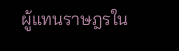ผู้แทนราษฎรใน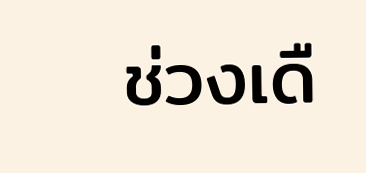ช่วงเดื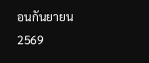อนกันยายน 2569